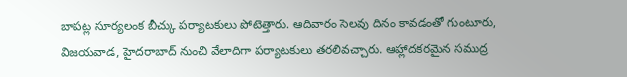బాపట్ల సూర్యలంక బీచ్కు పర్యాటకులు పోటెత్తారు. ఆదివారం సెలవు దినం కావడంతో గుంటూరు, విజయవాడ, హైదరాబాద్ నుంచి వేలాదిగా పర్యాటకులు తరలివచ్చారు. ఆహ్లాదకరమైన సముద్ర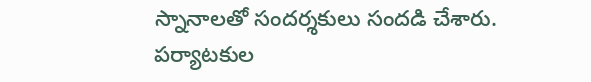స్నానాలతో సందర్శకులు సందడి చేశారు. పర్యాటకుల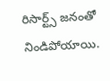రిసార్ట్స్ జనంతో నిండిపోయాయి.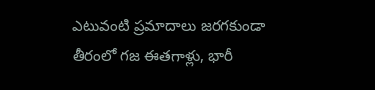ఎటువంటి ప్రమాదాలు జరగకుండా తీరంలో గజ ఈతగాళ్లు, భారీ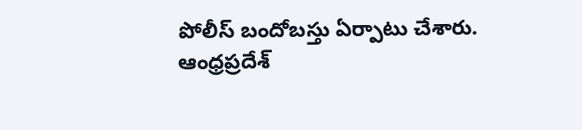పోలీస్ బందోబస్తు ఏర్పాటు చేశారు.
ఆంధ్రప్రదేశ్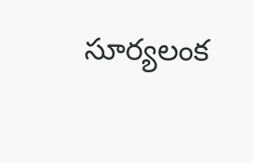సూర్యలంక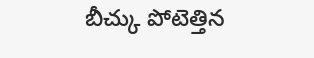బీచ్కు పోటెత్తిన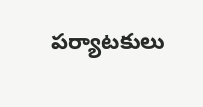పర్యాటకులు